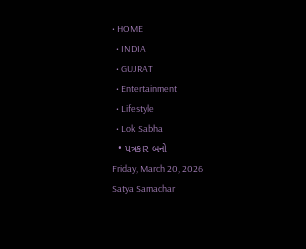• HOME
  • INDIA
  • GUJRAT
  • Entertainment
  • Lifestyle
  • Lok Sabha
  • પત્રકાર બનો
Friday, March 20, 2026
Satya Samachar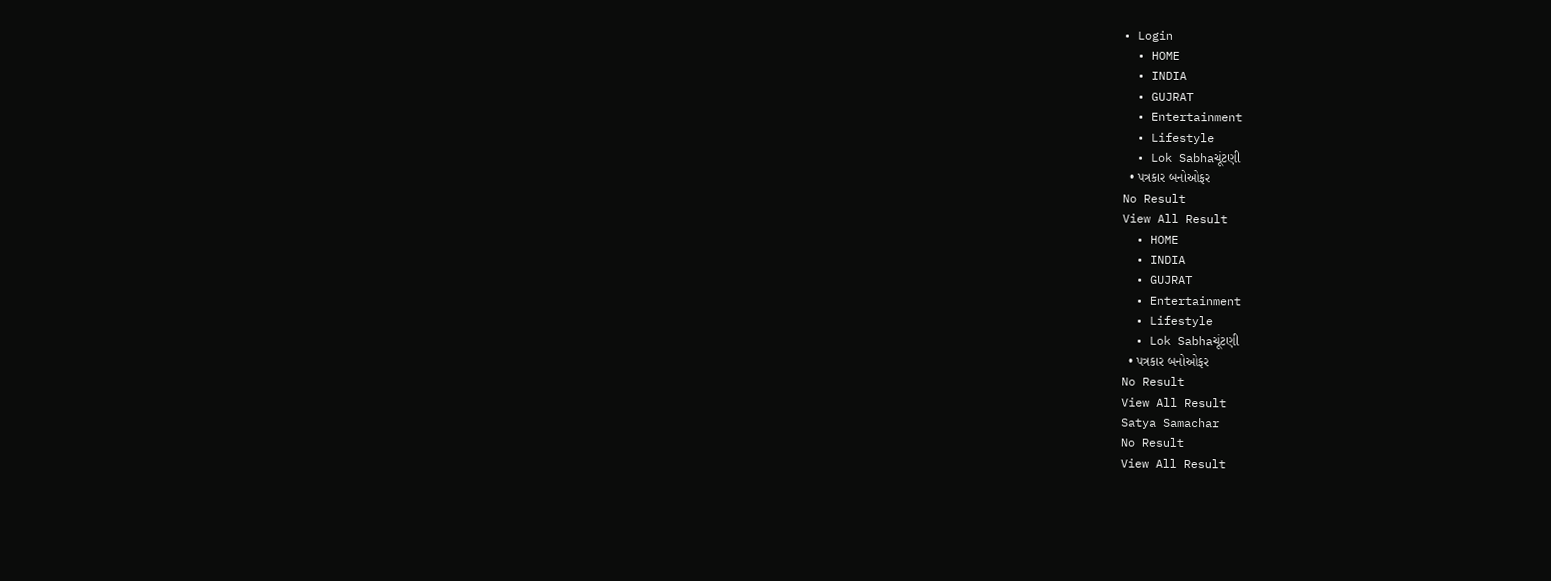• Login
  • HOME
  • INDIA
  • GUJRAT
  • Entertainment
  • Lifestyle
  • Lok Sabhaચૂંટણી
  • પત્રકાર બનોઓફર
No Result
View All Result
  • HOME
  • INDIA
  • GUJRAT
  • Entertainment
  • Lifestyle
  • Lok Sabhaચૂંટણી
  • પત્રકાર બનોઓફર
No Result
View All Result
Satya Samachar
No Result
View All Result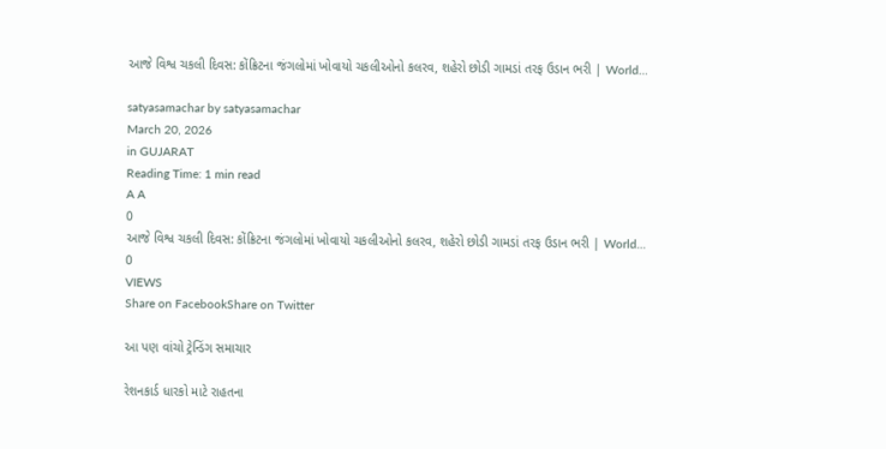આજે વિશ્વ ચકલી દિવસ: કોંક્રિટના જંગલોમાં ખોવાયો ચકલીઓનો કલરવ, શહેરો છોડી ગામડાં તરફ ઉડાન ભરી | World…

satyasamachar by satyasamachar
March 20, 2026
in GUJARAT
Reading Time: 1 min read
A A
0
આજે વિશ્વ ચકલી દિવસ: કોંક્રિટના જંગલોમાં ખોવાયો ચકલીઓનો કલરવ, શહેરો છોડી ગામડાં તરફ ઉડાન ભરી | World…
0
VIEWS
Share on FacebookShare on Twitter

આ પણ વાંચો ટ્રેન્ડિંગ સમાચાર

રેશનકાર્ડ ધારકો માટે રાહતના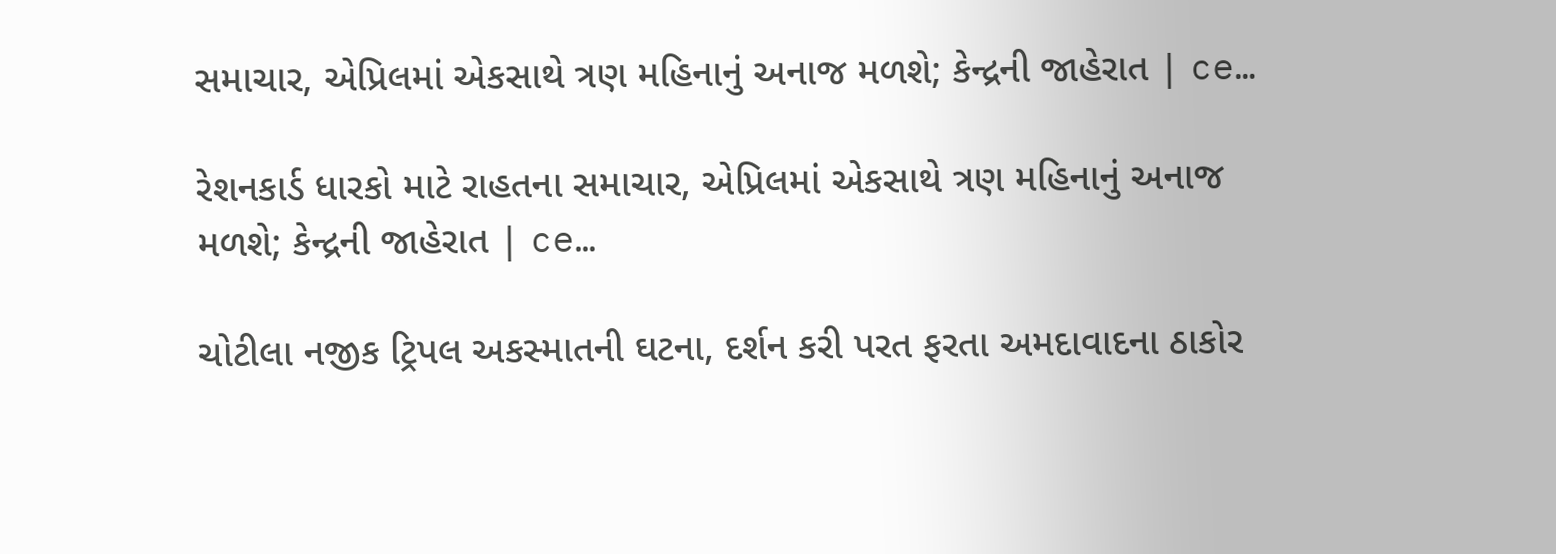સમાચાર, એપ્રિલમાં એકસાથે ત્રણ મહિનાનું અનાજ મળશે; કેન્દ્રની જાહેરાત | ce…

રેશનકાર્ડ ધારકો માટે રાહતના સમાચાર, એપ્રિલમાં એકસાથે ત્રણ મહિનાનું અનાજ મળશે; કેન્દ્રની જાહેરાત | ce…

ચોટીલા નજીક ટ્રિપલ અકસ્માતની ઘટના, દર્શન કરી પરત ફરતા અમદાવાદના ઠાકોર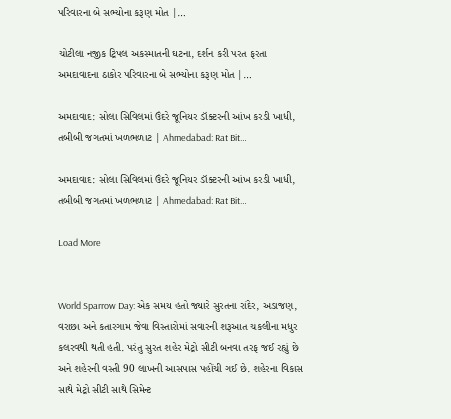પરિવારના બે સભ્યોના કરૂણ મોત |…

ચોટીલા નજીક ટ્રિપલ અકસ્માતની ઘટના, દર્શન કરી પરત ફરતા અમદાવાદના ઠાકોર પરિવારના બે સભ્યોના કરૂણ મોત |…

અમદાવાદ: સોલા સિવિલમાં ઉંદરે જૂનિયર ડૉક્ટરની આંખ કરડી ખાધી, તબીબી જગતમાં ખળભળાટ | Ahmedabad: Rat Bit…

અમદાવાદ: સોલા સિવિલમાં ઉંદરે જૂનિયર ડૉક્ટરની આંખ કરડી ખાધી, તબીબી જગતમાં ખળભળાટ | Ahmedabad: Rat Bit…

Load More


World Sparrow Day: એક સમય હતો જ્યારે સુરતના રાંદેર, અડાજણ, વરાછા અને કતારગામ જેવા વિસ્તારોમાં સવારની શરૂઆત ચકલીના મધુર કલરવથી થતી હતી. પરંતુ સુરત શહેર મેટ્રો સીટી બનવા તરફ જઈ રહ્યું છે અને શહેરની વસ્તી 90 લાખની આસપાસ પહોંચી ગઈ છે. શહેરના વિકાસ સાથે મેટ્રો સીટી સાથે સિમેન્ટ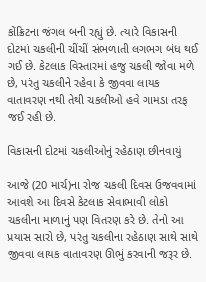કોંક્રિટના જંગલ બની રહ્યું છે. ત્યારે વિકાસની દોટમાં ચકલીની ચીંચીં સંભળાતી લગભગ બંધ થઈ ગઈ છે. કેટલાક વિસ્તારમાં હજુ ચકલી જોવા મળે છે, પરંતુ ચકલીને રહેવા કે જીવવા લાયક વાતાવરણ નથી તેથી ચકલીઓ હવે ગામડા તરફ જઈ રહી છે.

વિકાસની દોટમાં ચકલીઓનું રહેઠાણ છીનવાયું

આજે (20 માર્ચ)ના રોજ ચકલી દિવસ ઉજવવામાં આવશે આ દિવસે કેટલાક સેવાભાવી લોકો ચકલીના માળાનું પણ વિતરણ કરે છે. તેનો આ પ્રયાસ સારો છે, પરંતુ ચકલીના રહેઠાણ સાથે સાથે જીવવા લાયક વાતાવરણ ઊભું કરવાની જરૂર છે.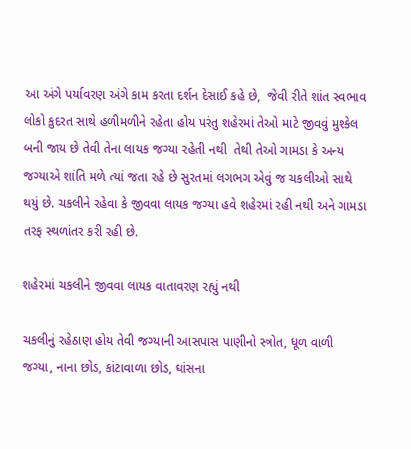આ અંગે પર્યાવરણ અંગે કામ કરતા દર્શન દેસાઈ કહે છે,  જેવી રીતે શાંત સ્વભાવ લોકો કુદરત સાથે હળીમળીને રહેતા હોય પરંતુ શહેરમાં તેઓ માટે જીવવું મુશ્કેલ બની જાય છે તેવી તેના લાયક જગ્યા રહેતી નથી  તેથી તેઓ ગામડા કે અન્ય જગ્યાએ શાંતિ મળે ત્યાં જતા રહે છે સુરતમાં લગભગ એવું જ ચકલીઓ સાથે થયું છે. ચકલીને રહેવા કે જીવવા લાયક જગ્યા હવે શહેરમાં રહી નથી અને ગામડા તરફ સ્થળાંતર કરી રહી છે.

શહેરમાં ચકલીને જીવવા લાયક વાતાવરણ રહ્યું નથી

ચકલીનું રહેઠાણ હોય તેવી જગ્યાની આસપાસ પાણીનો સ્ત્રોત, ધૂળ વાળી જગ્યા, નાના છોડ, કાંટાવાળા છોડ, ઘાંસના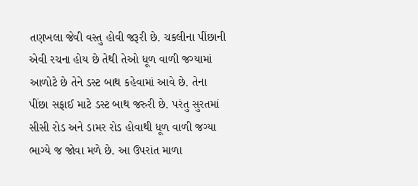તણખલા જેવી વસ્તુ હોવી જરૂરી છે. ચકલીના પીંછાની એવી રચના હોય છે તેથી તેઓ ધૂળ વાળી જગ્યામાં આળોટે છે તેને ડસ્ટ બાથ કહેવામાં આવે છે. તેના પીંછા સફાઈ માટે ડસ્ટ બાથ જરુરી છે. પરંતુ સુરતમાં સીસી રોડ અને ડામર રોડ હોવાથી ધૂળ વાળી જગ્યા ભાગ્યે જ જોવા મળે છે. આ ઉપરાંત માળા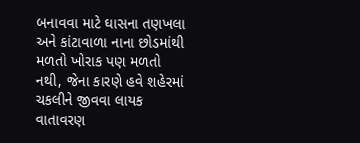બનાવવા માટે ઘાસના તણખલા અને કાંટાવાળા નાના છોડમાંથી મળતો ખોરાક પણ મળતો નથી, જેના કારણે હવે શહેરમાં ચકલીને જીવવા લાયક વાતાવરણ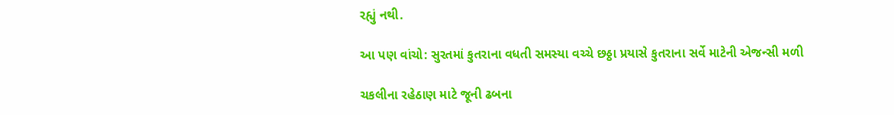રહ્યું નથી.

આ પણ વાંચો: સુરતમાં કુતરાના વધતી સમસ્યા વચ્ચે છઠ્ઠા પ્રયાસે કુતરાના સર્વે માટેની એજન્સી મળી

ચકલીના રહેઠાણ માટે જૂની ઢબના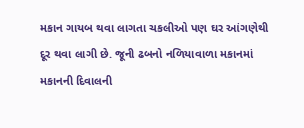મકાન ગાયબ થવા લાગતા ચકલીઓ પણ ઘર આંગણેથી દૂર થવા લાગી છે. જૂની ઢબનો નળિયાવાળા મકાનમાં મકાનની દિવાલની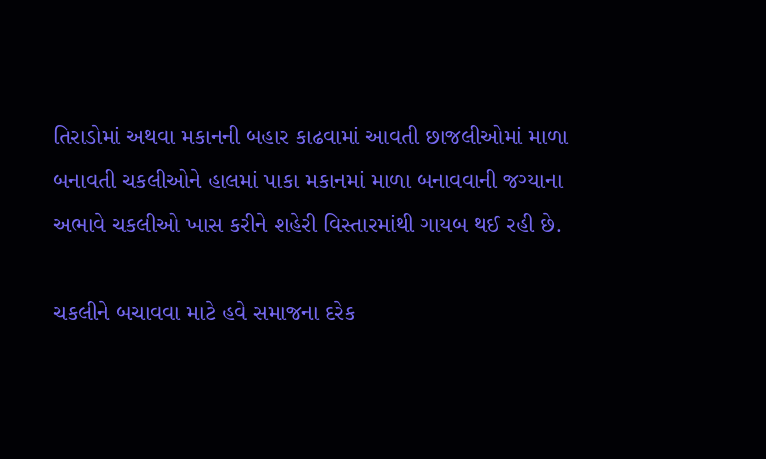તિરાડોમાં અથવા મકાનની બહાર કાઢવામાં આવતી છાજલીઓમાં માળા બનાવતી ચકલીઓને હાલમાં પાકા મકાનમાં માળા બનાવવાની જગ્યાના અભાવે ચકલીઓ ખાસ કરીને શહેરી વિસ્તારમાંથી ગાયબ થઈ રહી છે.

ચકલીને બચાવવા માટે હવે સમાજના દરેક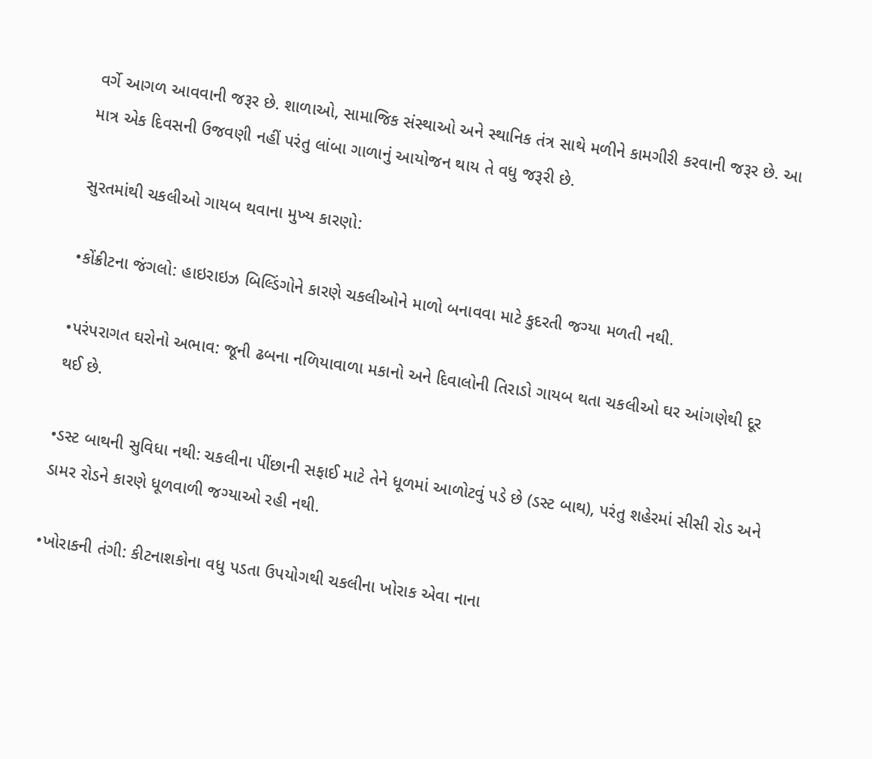વર્ગે આગળ આવવાની જરૂર છે. શાળાઓ, સામાજિક સંસ્થાઓ અને સ્થાનિક તંત્ર સાથે મળીને કામગીરી કરવાની જરૂર છે. આ માત્ર એક દિવસની ઉજવણી નહીં પરંતુ લાંબા ગાળાનું આયોજન થાય તે વધુ જરૂરી છે.

સુરતમાંથી ચકલીઓ ગાયબ થવાના મુખ્ય કારણો:

•કોંક્રીટના જંગલો: હાઇરાઇઝ બિલ્ડિંગોને કારણે ચકલીઓને માળો બનાવવા માટે કુદરતી જગ્યા મળતી નથી.

•પરંપરાગત ઘરોનો અભાવ: જૂની ઢબના નળિયાવાળા મકાનો અને દિવાલોની તિરાડો ગાયબ થતા ચકલીઓ ઘર આંગણેથી દૂર થઈ છે.

•ડસ્ટ બાથની સુવિધા નથી: ચકલીના પીંછાની સફાઈ માટે તેને ધૂળમાં આળોટવું પડે છે (ડસ્ટ બાથ), પરંતુ શહેરમાં સીસી રોડ અને ડામર રોડને કારણે ધૂળવાળી જગ્યાઓ રહી નથી.

•ખોરાકની તંગી: કીટનાશકોના વધુ પડતા ઉપયોગથી ચકલીના ખોરાક એવા નાના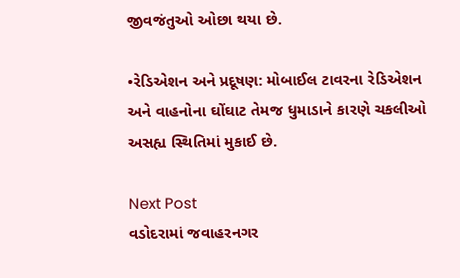જીવજંતુઓ ઓછા થયા છે.

•રેડિએશન અને પ્રદૂષણ: મોબાઈલ ટાવરના રેડિએશન અને વાહનોના ઘોંઘાટ તેમજ ધુમાડાને કારણે ચકલીઓ અસહ્ય સ્થિતિમાં મુકાઈ છે.

Next Post
વડોદરામાં જવાહરનગર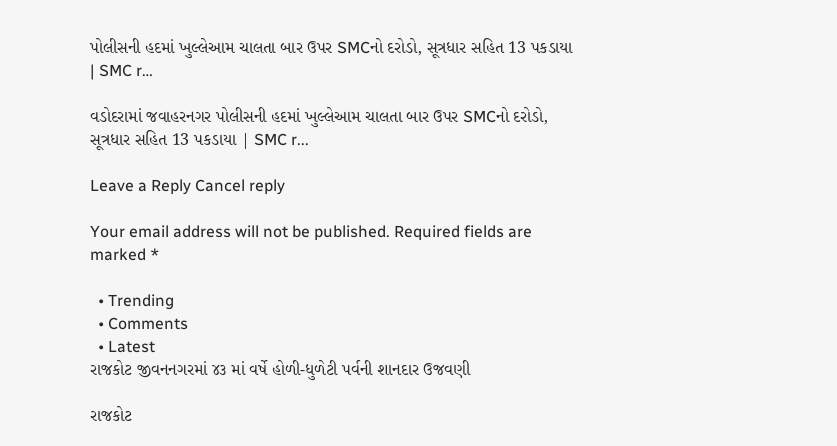પોલીસની હદમાં ખુલ્લેઆમ ચાલતા બાર ઉપર SMCનો દરોડો, સૂત્રધાર સહિત 13 પકડાયા | SMC r…

વડોદરામાં જવાહરનગર પોલીસની હદમાં ખુલ્લેઆમ ચાલતા બાર ઉપર SMCનો દરોડો, સૂત્રધાર સહિત 13 પકડાયા | SMC r...

Leave a Reply Cancel reply

Your email address will not be published. Required fields are marked *

  • Trending
  • Comments
  • Latest
રાજકોટ જીવનનગરમાં ૪૩ માં વર્ષે હોળી-ધુળેટી પર્વની શાનદાર ઉજવણી

રાજકોટ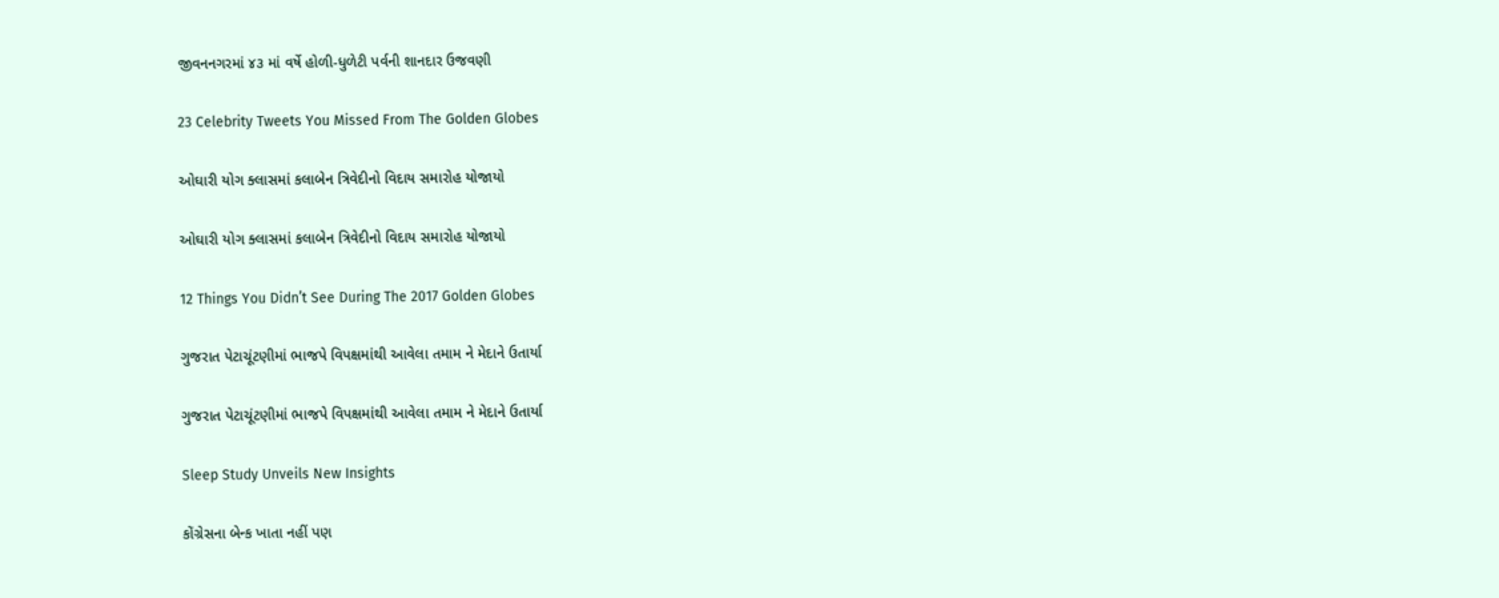જીવનનગરમાં ૪૩ માં વર્ષે હોળી-ધુળેટી પર્વની શાનદાર ઉજવણી

23 Celebrity Tweets You Missed From The Golden Globes

ઓઘારી યોગ ક્લાસમાં કલાબેન ત્રિવેદીનો વિદાય સમારોહ યોજાયો

ઓઘારી યોગ ક્લાસમાં કલાબેન ત્રિવેદીનો વિદાય સમારોહ યોજાયો

12 Things You Didn’t See During The 2017 Golden Globes

ગુજરાત પેટાચૂંટણીમાં ભાજપે વિપક્ષમાંથી આવેલા તમામ ને મેદાને ઉતાર્યા

ગુજરાત પેટાચૂંટણીમાં ભાજપે વિપક્ષમાંથી આવેલા તમામ ને મેદાને ઉતાર્યા

Sleep Study Unveils New Insights

કોંગ્રેસના બેન્ક ખાતા નહીં પણ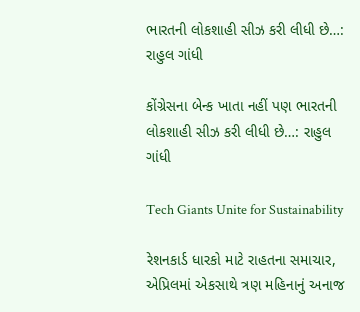ભારતની લોકશાહી સીઝ કરી લીધી છે…:  રાહુલ ગાંધી

કોંગ્રેસના બેન્ક ખાતા નહીં પણ ભારતની લોકશાહી સીઝ કરી લીધી છે…: રાહુલ ગાંધી

Tech Giants Unite for Sustainability

રેશનકાર્ડ ધારકો માટે રાહતના સમાચાર, એપ્રિલમાં એકસાથે ત્રણ મહિનાનું અનાજ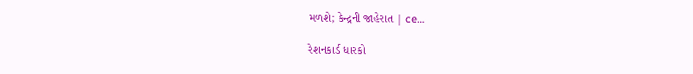મળશે; કેન્દ્રની જાહેરાત | ce…

રેશનકાર્ડ ધારકો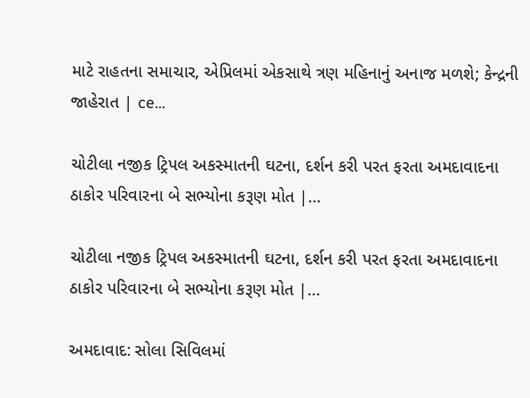માટે રાહતના સમાચાર, એપ્રિલમાં એકસાથે ત્રણ મહિનાનું અનાજ મળશે; કેન્દ્રની જાહેરાત | ce…

ચોટીલા નજીક ટ્રિપલ અકસ્માતની ઘટના, દર્શન કરી પરત ફરતા અમદાવાદના ઠાકોર પરિવારના બે સભ્યોના કરૂણ મોત |…

ચોટીલા નજીક ટ્રિપલ અકસ્માતની ઘટના, દર્શન કરી પરત ફરતા અમદાવાદના ઠાકોર પરિવારના બે સભ્યોના કરૂણ મોત |…

અમદાવાદ: સોલા સિવિલમાં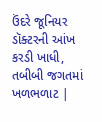ઉંદરે જૂનિયર ડૉક્ટરની આંખ કરડી ખાધી, તબીબી જગતમાં ખળભળાટ |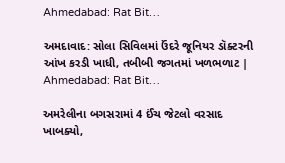Ahmedabad: Rat Bit…

અમદાવાદ: સોલા સિવિલમાં ઉંદરે જૂનિયર ડૉક્ટરની આંખ કરડી ખાધી, તબીબી જગતમાં ખળભળાટ | Ahmedabad: Rat Bit…

અમરેલીના બગસરામાં 4 ઈંચ જેટલો વરસાદ ખાબક્યો,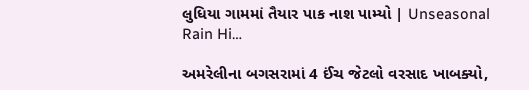લુધિયા ગામમાં તૈયાર પાક નાશ પામ્યો | Unseasonal Rain Hi…

અમરેલીના બગસરામાં 4 ઈંચ જેટલો વરસાદ ખાબક્યો,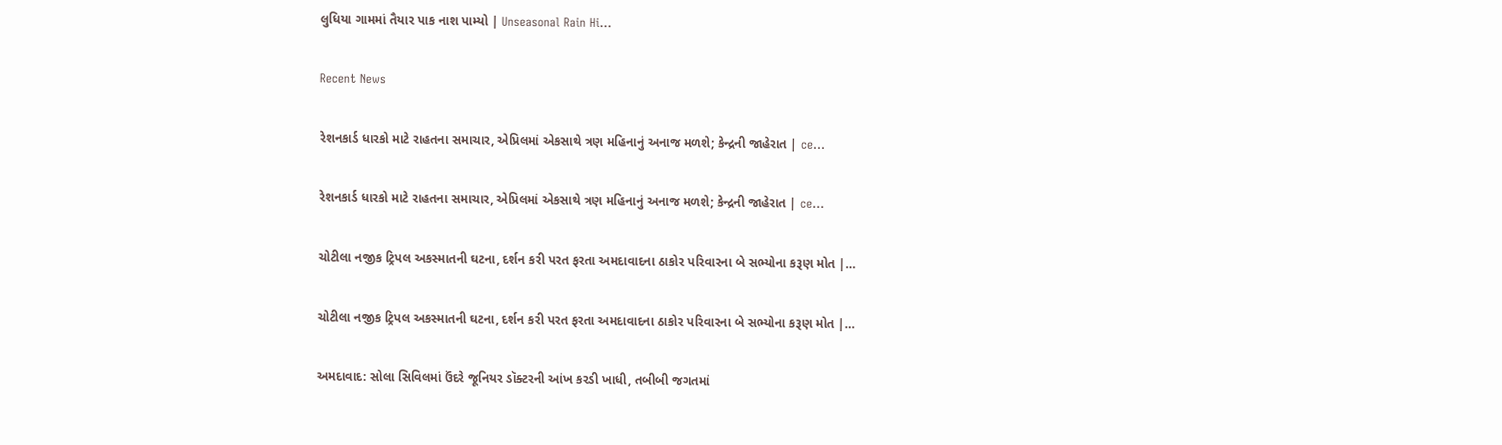લુધિયા ગામમાં તૈયાર પાક નાશ પામ્યો | Unseasonal Rain Hi…

Recent News

રેશનકાર્ડ ધારકો માટે રાહતના સમાચાર, એપ્રિલમાં એકસાથે ત્રણ મહિનાનું અનાજ મળશે; કેન્દ્રની જાહેરાત | ce…

રેશનકાર્ડ ધારકો માટે રાહતના સમાચાર, એપ્રિલમાં એકસાથે ત્રણ મહિનાનું અનાજ મળશે; કેન્દ્રની જાહેરાત | ce…

ચોટીલા નજીક ટ્રિપલ અકસ્માતની ઘટના, દર્શન કરી પરત ફરતા અમદાવાદના ઠાકોર પરિવારના બે સભ્યોના કરૂણ મોત |…

ચોટીલા નજીક ટ્રિપલ અકસ્માતની ઘટના, દર્શન કરી પરત ફરતા અમદાવાદના ઠાકોર પરિવારના બે સભ્યોના કરૂણ મોત |…

અમદાવાદ: સોલા સિવિલમાં ઉંદરે જૂનિયર ડૉક્ટરની આંખ કરડી ખાધી, તબીબી જગતમાં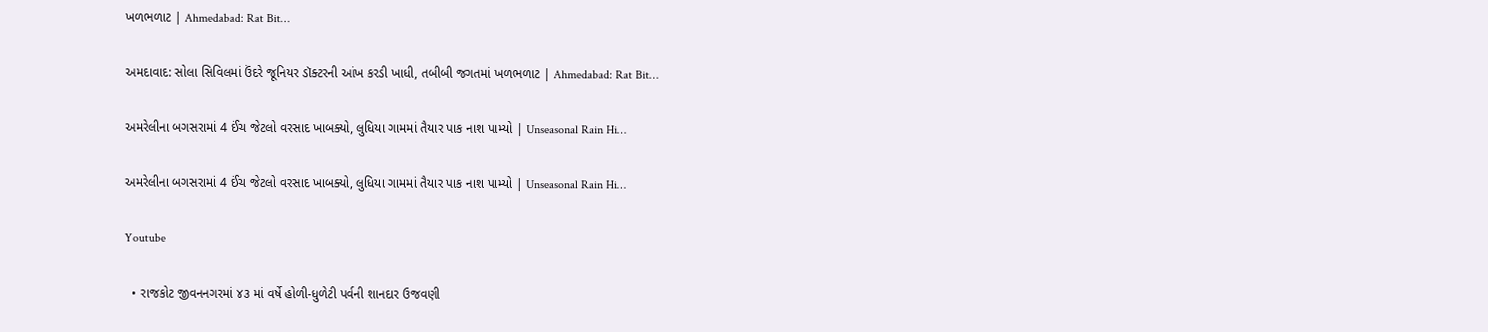ખળભળાટ | Ahmedabad: Rat Bit…

અમદાવાદ: સોલા સિવિલમાં ઉંદરે જૂનિયર ડૉક્ટરની આંખ કરડી ખાધી, તબીબી જગતમાં ખળભળાટ | Ahmedabad: Rat Bit…

અમરેલીના બગસરામાં 4 ઈંચ જેટલો વરસાદ ખાબક્યો, લુધિયા ગામમાં તૈયાર પાક નાશ પામ્યો | Unseasonal Rain Hi…

અમરેલીના બગસરામાં 4 ઈંચ જેટલો વરસાદ ખાબક્યો, લુધિયા ગામમાં તૈયાર પાક નાશ પામ્યો | Unseasonal Rain Hi…

Youtube

  • રાજકોટ જીવનનગરમાં ૪૩ માં વર્ષે હોળી-ધુળેટી પર્વની શાનદાર ઉજવણી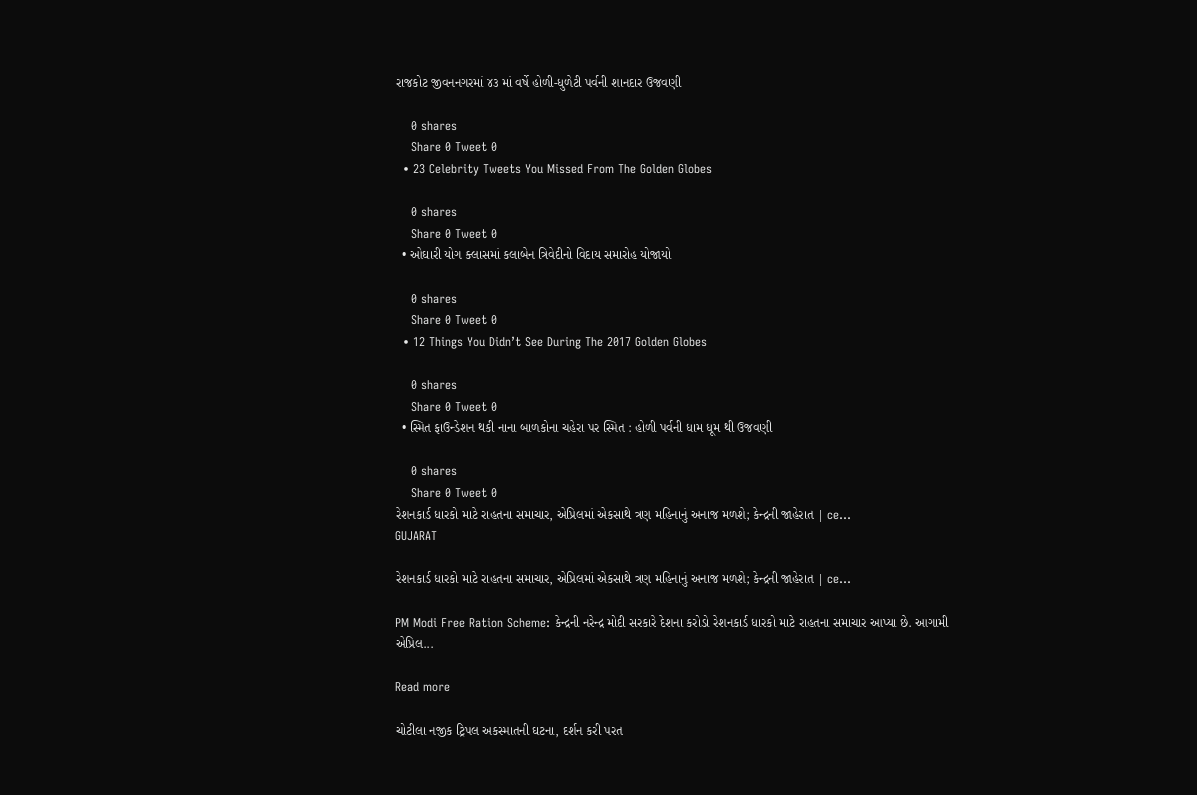રાજકોટ જીવનનગરમાં ૪૩ માં વર્ષે હોળી-ધુળેટી પર્વની શાનદાર ઉજવણી

    0 shares
    Share 0 Tweet 0
  • 23 Celebrity Tweets You Missed From The Golden Globes

    0 shares
    Share 0 Tweet 0
  • ઓઘારી યોગ ક્લાસમાં કલાબેન ત્રિવેદીનો વિદાય સમારોહ યોજાયો

    0 shares
    Share 0 Tweet 0
  • 12 Things You Didn’t See During The 2017 Golden Globes

    0 shares
    Share 0 Tweet 0
  • સ્મિત ફાઉન્ડેશન થકી નાના બાળકોના ચહેરા પર સ્મિત : હોળી પર્વની ધામ ધૂમ થી ઉજવણી

    0 shares
    Share 0 Tweet 0
રેશનકાર્ડ ધારકો માટે રાહતના સમાચાર, એપ્રિલમાં એકસાથે ત્રણ મહિનાનું અનાજ મળશે; કેન્દ્રની જાહેરાત | ce…
GUJARAT

રેશનકાર્ડ ધારકો માટે રાહતના સમાચાર, એપ્રિલમાં એકસાથે ત્રણ મહિનાનું અનાજ મળશે; કેન્દ્રની જાહેરાત | ce…

PM Modi Free Ration Scheme: કેન્દ્રની નરેન્દ્ર મોદી સરકારે દેશના કરોડો રેશનકાર્ડ ધારકો માટે રાહતના સમાચાર આપ્યા છે. આગામી એપ્રિલ...

Read more

ચોટીલા નજીક ટ્રિપલ અકસ્માતની ઘટના, દર્શન કરી પરત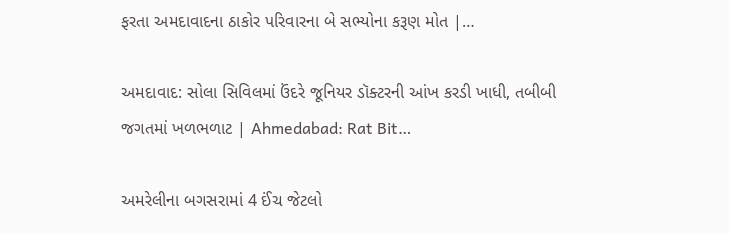ફરતા અમદાવાદના ઠાકોર પરિવારના બે સભ્યોના કરૂણ મોત |…

અમદાવાદ: સોલા સિવિલમાં ઉંદરે જૂનિયર ડૉક્ટરની આંખ કરડી ખાધી, તબીબી જગતમાં ખળભળાટ | Ahmedabad: Rat Bit…

અમરેલીના બગસરામાં 4 ઈંચ જેટલો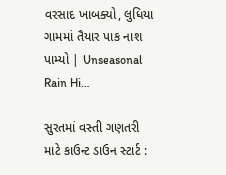વરસાદ ખાબક્યો, લુધિયા ગામમાં તૈયાર પાક નાશ પામ્યો | Unseasonal Rain Hi…

સુરતમાં વસ્તી ગણતરી માટે કાઉન્ટ ડાઉન સ્ટાર્ટ :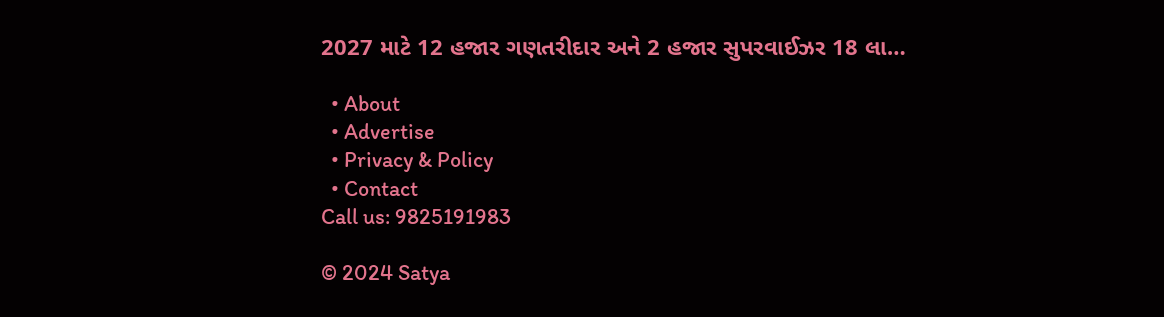2027 માટે 12 હજાર ગણતરીદાર અને 2 હજાર સુપરવાઈઝર 18 લા…

  • About
  • Advertise
  • Privacy & Policy
  • Contact
Call us: 9825191983

© 2024 Satya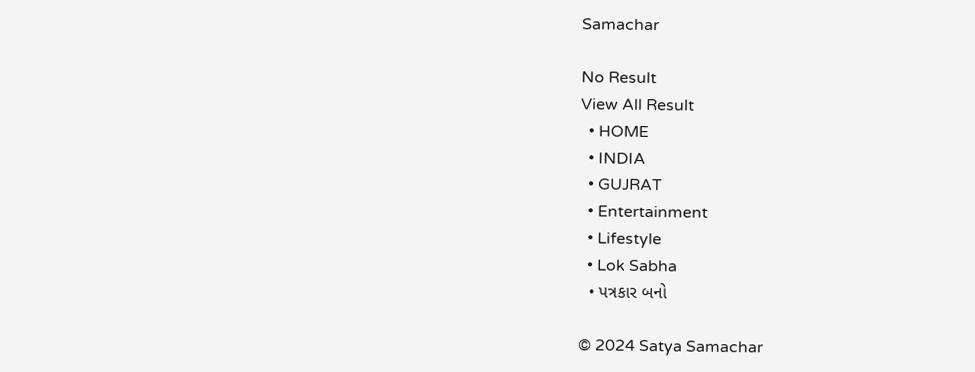Samachar

No Result
View All Result
  • HOME
  • INDIA
  • GUJRAT
  • Entertainment
  • Lifestyle
  • Lok Sabha
  • પત્રકાર બનો

© 2024 Satya Samachar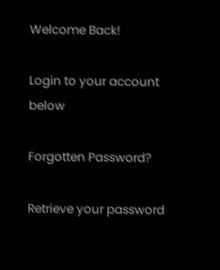Welcome Back!

Login to your account below

Forgotten Password?

Retrieve your password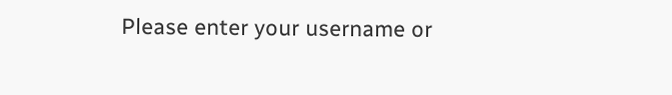Please enter your username or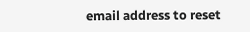email address to reset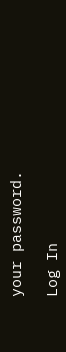your password.

Log In